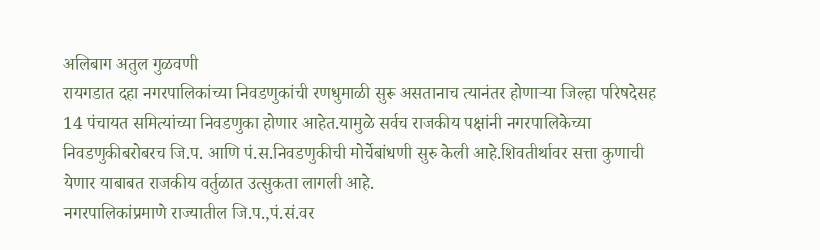अलिबाग अतुल गुळवणी
रायगडात दहा नगरपालिकांच्या निवडणुकांची रणधुमाळी सुरू असतानाच त्यानंतर होणाऱ्या जिल्हा परिषदेसह 14 पंचायत समित्यांच्या निवडणुका होणार आहेत.यामुळे सर्वच राजकीय पक्षांनी नगरपालिकेच्या निवडणुकीबरोबरच जि.प. आणि पं.स.निवडणुकीची मोर्चेबांधणी सुरु केली आहे.शिवतीर्थावर सत्ता कुणाची येणार याबाबत राजकीय वर्तुळात उत्सुकता लागली आहे.
नगरपालिकांप्रमाणे राज्यातील जि.प.,पं.सं.वर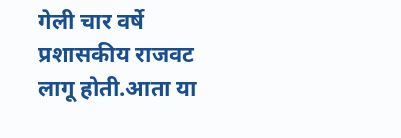गेली चार वर्षे प्रशासकीय राजवट लागू होती.आता या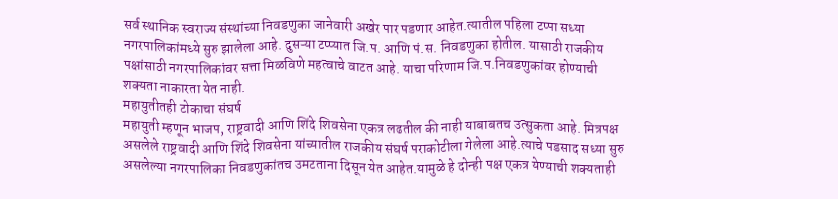सर्व स्थानिक स्वराज्य संस्थांच्या निवडणुका जानेवारी अखेर पार पडणार आहेत.त्यातील पहिला टप्पा सध्या नगरपालिकांमध्ये सुरु झालेला आहे. दुसऱ्या टप्प्यात जि.प. आणि पं.स. निवडणुका होतील. यासाठी राजकीय पक्षांसाठी नगरपालिकांवर सत्ता मिळविणे महत्वाचे वाटत आहे. याचा परिणाम जि.प.निवडणुकांवर होण्याची शक्यता नाकारता येत नाही.
महायुतीतही टोकाचा संघर्ष
महायुती म्हणून भाजप, राष्ट्रवादी आणि शिंदे शिवसेना एकत्र लढतील की नाही याबाबतच उत्सुकता आहे. मित्रपक्ष असलेले राष्ट्रवादी आणि शिंदे शिवसेना यांच्यातील राजकीय संघर्ष पराकोटीला गेलेला आहे.त्याचे पडसाद सध्या सुरु असलेल्या नगरपालिका निवडणुकांतच उमटताना दिसून येत आहेत.यामुळे हे दोन्ही पक्ष एकत्र येण्याची शक्यताही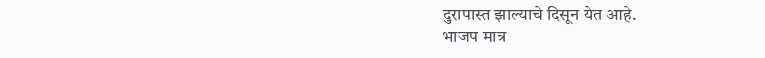दुरापास्त झाल्याचे दिसून येत आहे.
भाजप मात्र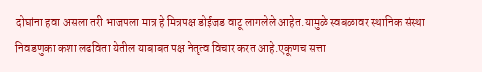दोघांना हवा असला तरी भाजपला मात्र हे मित्रपक्ष डोईजड वाटू लागलेले आहेत.यामुळे स्वबळावर स्थानिक संस्था निवडणुका कशा लढविता येतील याबाबत पक्ष नेतृत्व विचार करत आहे.एकूणच सत्ता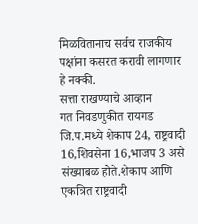मिळवितानाच सर्वच राजकीय पक्षांना कसरत करावी लागणार हे नक्की.
सत्ता राखण्याचे आव्हान
गत निवडणुकीत रायगड जि.प.मध्ये शेकाप 24, राष्ट्रवादी 16,शिवसेना 16,भाजप 3 असे संख्याबळ होते.शेकाप आणि एकत्रित राष्ट्रवादी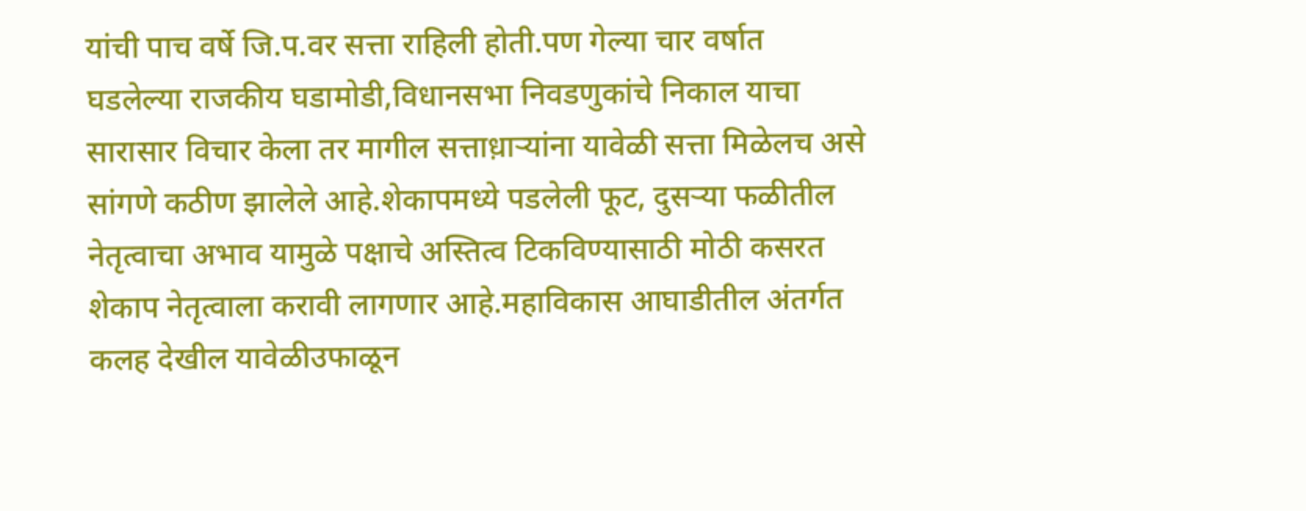यांची पाच वर्षे जि.प.वर सत्ता राहिली होती.पण गेल्या चार वर्षात घडलेल्या राजकीय घडामोडी,विधानसभा निवडणुकांचे निकाल याचा सारासार विचार केला तर मागील सत्ताध़ाऱ्यांना यावेळी सत्ता मिळेलच असे सांगणे कठीण झालेले आहे.शेकापमध्ये पडलेली फूट, दुसऱ्या फळीतील नेतृत्वाचा अभाव यामुळे पक्षाचे अस्तित्व टिकविण्यासाठी मोठी कसरत शेकाप नेतृत्वाला करावी लागणार आहे.महाविकास आघाडीतील अंतर्गत कलह देखील यावेळीउफाळून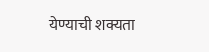येण्याची शक्यता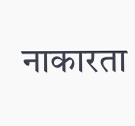नाकारता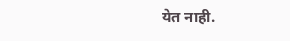येत नाही.